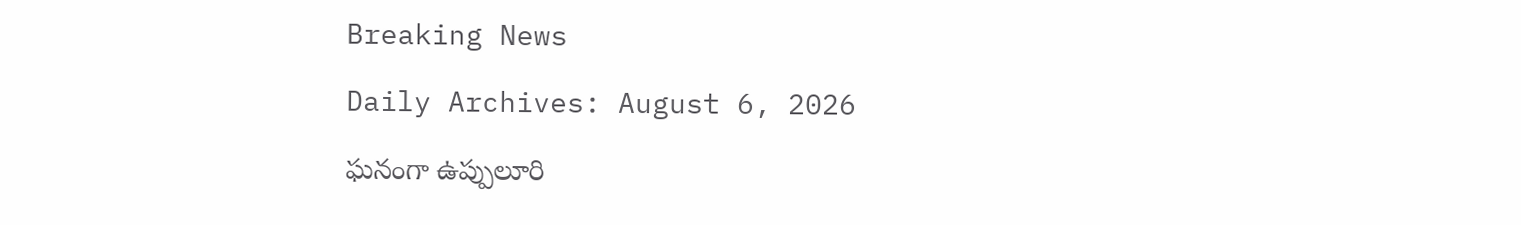Breaking News

Daily Archives: August 6, 2026

ఘనంగా ఉప్పులూరి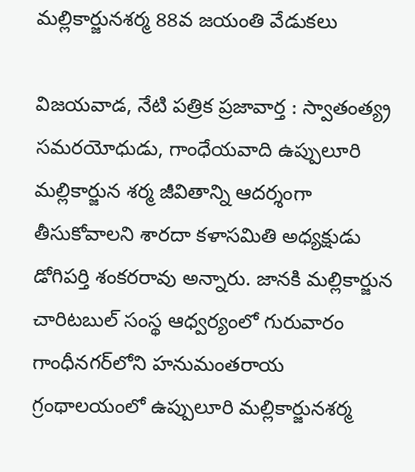మల్లికార్జునశర్మ 88వ జయంతి వేడుకలు

విజయవాడ, నేటి పత్రిక ప్రజావార్త : స్వాతంత్య్ర సమరయోధుడు, గాంధేయవాది ఉప్పులూరి మల్లికార్జున శర్మ జీవితాన్ని ఆదర్శంగా తీసుకోవాలని శారదా కళాసమితి అధ్యక్షుడు డోగిపర్తి శంకరరావు అన్నారు. జానకి మల్లికార్జున చారిటబుల్ సంస్థ ఆధ్వర్యంలో గురువారం గాంధీనగర్‌లోని హనుమంతరాయ గ్రంథాలయంలో ఉప్పులూరి మల్లికార్జునశర్మ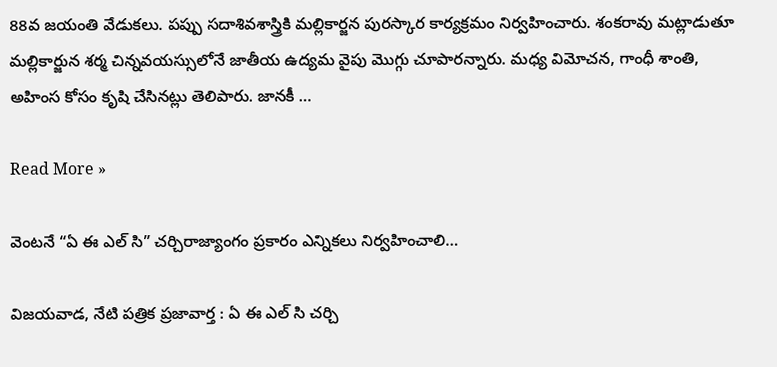88వ జయంతి వేడుకలు. పప్పు సదాశివశాస్త్రికి మల్లికార్జన పురస్కార కార్యక్రమం నిర్వహించారు. శంకరావు మట్లాడుతూ మల్లికార్జున శర్మ చిన్నవయస్సులోనే జాతీయ ఉద్యమ వైపు మొగ్గు చూపారన్నారు. మధ్య విమోచన, గాంధీ శాంతి, అహింస కోసం కృషి చేసినట్లు తెలిపారు. జానకీ …

Read More »

వెంటనే “ఏ ఈ ఎల్ సి” చర్చిరాజ్యాంగం ప్రకారం ఎన్నికలు నిర్వహించాలి…

విజయవాడ, నేటి పత్రిక ప్రజావార్త : ఏ ఈ ఎల్ సి చర్చి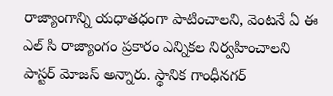రాజ్యాంగాన్ని యధాతధంగా పాటించాలని, వెంటనే ఏ ఈ ఎల్ సి రాజ్యాంగం ప్రకారం ఎన్నికల నిర్వహించాలని పాస్టర్ మోజస్ అన్నారు. స్థానిక గాంధీనగర్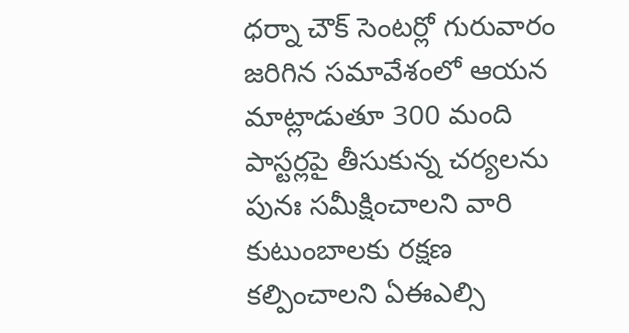ధర్నా చౌక్ సెంటర్లో గురువారం జరిగిన సమావేశంలో ఆయన మాట్లాడుతూ 300 మంది పాస్టర్లపై తీసుకున్న చర్యలను పునః సమీక్షించాలని వారి కుటుంబాలకు రక్షణ కల్పించాలని ఏఈఎల్సి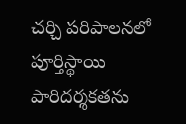చర్చి పరిపాలనలో పూర్తిస్థాయి పారిదర్శకతను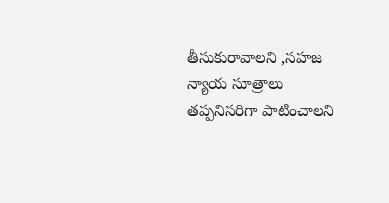తీసుకురావాలని ,సహజ న్యాయ సూత్రాలు తప్పనిసరిగా పాటించాలని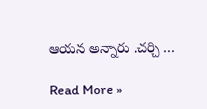ఆయన అన్నారు .చర్చి …

Read More »